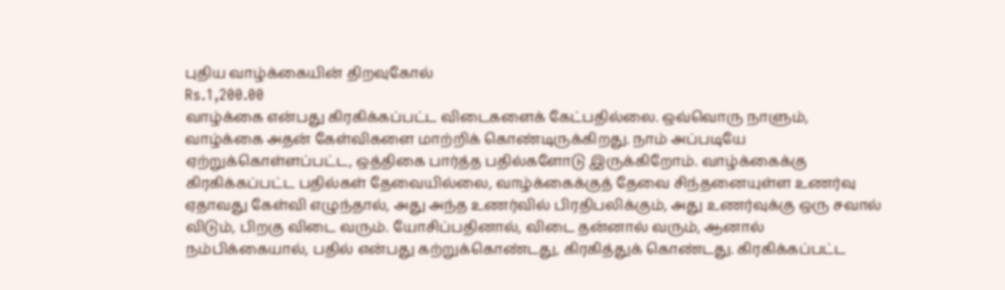புதிய வாழ்க்கையின் திறவுகோல்
Rs.1,200.00
வாழ்க்கை என்பது கிரகிக்கப்பட்ட விடைகளைக் கேட்பதில்லை. ஒவ்வொரு நாளும், வாழ்க்கை அதன் கேள்விகளை மாற்றிக் கொண்டிருக்கிறது. நாம் அப்படியே ஏற்றுக்கொள்ளப்பட்ட, ஒத்திகை பார்த்த பதில்களோடு இருக்கிறோம். வாழ்க்கைக்கு கிரகிக்கப்பட்ட பதில்கள் தேவையில்லை, வாழ்க்கைக்குத் தேவை சிந்தனையுள்ள உணர்வு ஏதாவது கேள்வி எழுந்தால், அது அந்த உணர்வில் பிரதிபலிக்கும், அது உணர்வுக்கு ஒரு சவால் விடும், பிறகு விடை வரும். யோசிப்பதினால், விடை தன்னால் வரும், ஆனால் நம்பிக்கையால், பதில் என்பது கற்றுக்கொண்டது, கிரகித்துக் கொண்டது. கிரகிக்கப்பட்ட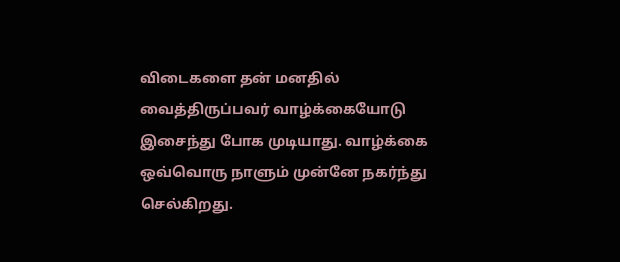விடைகளை தன் மனதில் வைத்திருப்பவர் வாழ்க்கையோடு இசைந்து போக முடியாது. வாழ்க்கை ஒவ்வொரு நாளும் முன்னே நகர்ந்து செல்கிறது.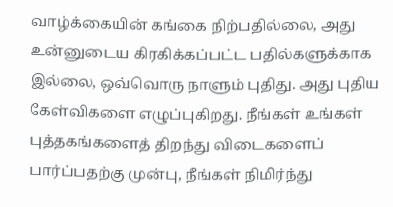வாழ்க்கையின் கங்கை நிற்பதில்லை, அது உன்னுடைய கிரகிக்கப்பட்ட பதில்களுக்காக இல்லை, ஒவ்வொரு நாளும் புதிது. அது புதிய கேள்விகளை எழுப்புகிறது. நீங்கள் உங்கள் புத்தகங்களைத் திறந்து விடைகளைப் பார்ப்பதற்கு முன்பு, நீங்கள் நிமிர்ந்து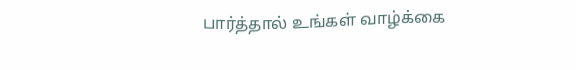பார்த்தால் உங்கள் வாழ்க்கை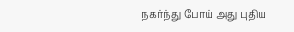நகர்ந்து போய் அது புதிய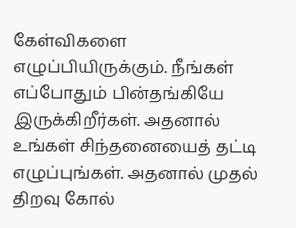கேள்விகளை எழுப்பியிருக்கும். நீங்கள் எப்போதும் பின்தங்கியே இருக்கிறீர்கள். அதனால் உங்கள் சிந்தனையைத் தட்டி எழுப்புங்கள். அதனால் முதல் திறவு கோல்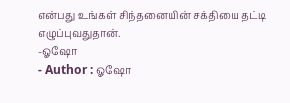என்பது உங்கள் சிந்தனையின் சக்தியை தட்டி எழுப்புவதுதான்.
-ஓஷோ
- Author : ஓஷோ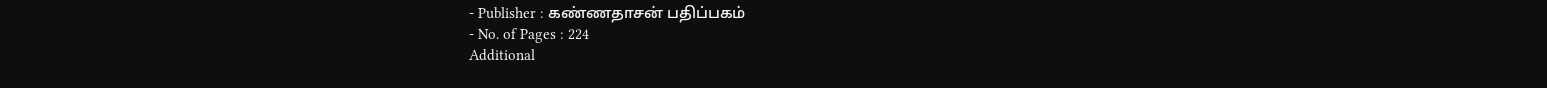- Publisher : கண்ணதாசன் பதிப்பகம்
- No. of Pages : 224
Additional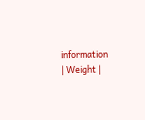information
| Weight |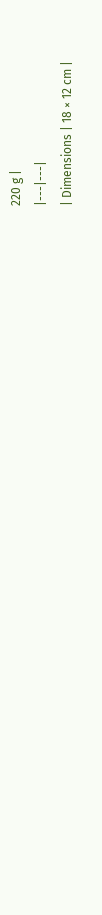220 g |
|---|---|
| Dimensions | 18 × 12 cm |